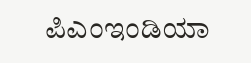ಪಿಎಂಇಂಡಿಯಾ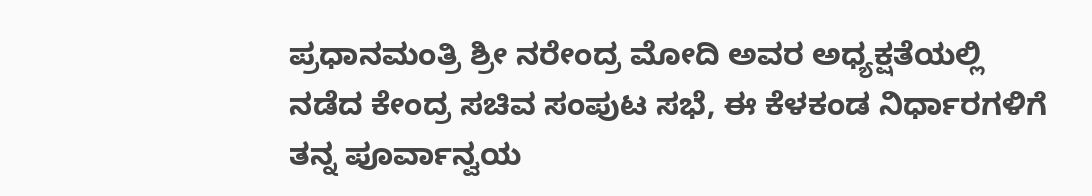ಪ್ರಧಾನಮಂತ್ರಿ ಶ್ರೀ ನರೇಂದ್ರ ಮೋದಿ ಅವರ ಅಧ್ಯಕ್ಷತೆಯಲ್ಲಿ ನಡೆದ ಕೇಂದ್ರ ಸಚಿವ ಸಂಪುಟ ಸಭೆ, ಈ ಕೆಳಕಂಡ ನಿರ್ಧಾರಗಳಿಗೆ ತನ್ನ ಪೂರ್ವಾನ್ವಯ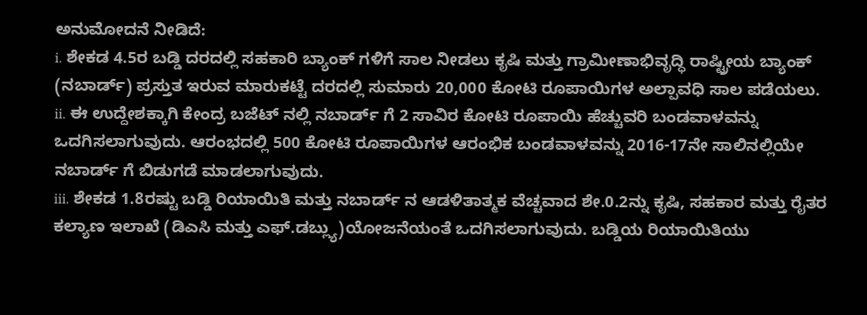ಅನುಮೋದನೆ ನೀಡಿದೆ:
i. ಶೇಕಡ 4.5ರ ಬಡ್ಡಿ ದರದಲ್ಲಿ ಸಹಕಾರಿ ಬ್ಯಾಂಕ್ ಗಳಿಗೆ ಸಾಲ ನೀಡಲು ಕೃಷಿ ಮತ್ತು ಗ್ರಾಮೀಣಾಭಿವೃದ್ಧಿ ರಾಷ್ಟ್ರೀಯ ಬ್ಯಾಂಕ್ (ನಬಾರ್ಡ್) ಪ್ರಸ್ತುತ ಇರುವ ಮಾರುಕಟ್ಟೆ ದರದಲ್ಲಿ ಸುಮಾರು 20,000 ಕೋಟಿ ರೂಪಾಯಿಗಳ ಅಲ್ಪಾವಧಿ ಸಾಲ ಪಡೆಯಲು.
ii. ಈ ಉದ್ದೇಶಕ್ಕಾಗಿ ಕೇಂದ್ರ ಬಜೆಟ್ ನಲ್ಲಿ ನಬಾರ್ಡ್ ಗೆ 2 ಸಾವಿರ ಕೋಟಿ ರೂಪಾಯಿ ಹೆಚ್ಚುವರಿ ಬಂಡವಾಳವನ್ನು ಒದಗಿಸಲಾಗುವುದು. ಆರಂಭದಲ್ಲಿ 500 ಕೋಟಿ ರೂಪಾಯಿಗಳ ಆರಂಭಿಕ ಬಂಡವಾಳವನ್ನು 2016-17ನೇ ಸಾಲಿನಲ್ಲಿಯೇ ನಬಾರ್ಡ್ ಗೆ ಬಿಡುಗಡೆ ಮಾಡಲಾಗುವುದು.
iii. ಶೇಕಡ 1.8ರಷ್ಟು ಬಡ್ಡಿ ರಿಯಾಯಿತಿ ಮತ್ತು ನಬಾರ್ಡ್ ನ ಆಡಳಿತಾತ್ಮಕ ವೆಚ್ಚವಾದ ಶೇ.0.2ನ್ನು ಕೃಷಿ, ಸಹಕಾರ ಮತ್ತು ರೈತರ ಕಲ್ಯಾಣ ಇಲಾಖೆ (ಡಿಎಸಿ ಮತ್ತು ಎಫ್.ಡಬ್ಲ್ಯು)ಯೋಜನೆಯಂತೆ ಒದಗಿಸಲಾಗುವುದು. ಬಡ್ಡಿಯ ರಿಯಾಯಿತಿಯು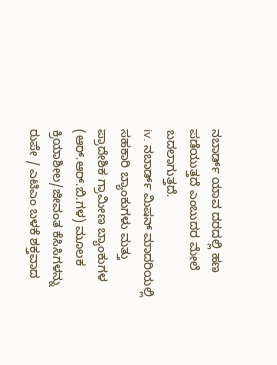ನಬಾರ್ಡ್ ಯಾವ ದರದಲ್ಲಿ ಹಣ ಪಡೆಯುತ್ತದೆ ಎಂಬುದರ ಮೇಲೆ ಬದಲಾಗುತ್ತದೆ.
iv. ನಬಾರ್ಡ್ ಮಿಷನ್ ಮಾದರಿಯಲ್ಲಿ ಸಹಕಾರಿ ಬ್ಯಾಂಕುಗಳು ಮತ್ತು ಪ್ರಾದೇಶಿಕ ಗ್ರಾಮೀಣ ಬ್ಯಾಂಕುಗಳ (ಆರ್.ಆರ್.ಬಿ.ಗಳ) ಮೂಲಕ ಕ್ರಿಯಾಶೀಲ/ಜೀವಂತ ಕೆಸಿಸಿಗಳನ್ನು ರುಪೇ / ಎಟಿಎಂ ಬಳಕೆ ಶಕ್ತವಾದ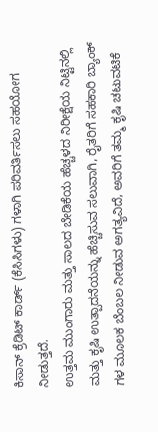ಕಿಸಾನ್ ಕ್ರೆಡಿಟ್ ಕಾರ್ಡ್ (ಕೆಸಿಸಿಗಳು) ಗಳಾಗಿ ಪರಿವರ್ತಿಸಲು ಸಹಯೋಗ ನೀಡುತ್ತದೆ.
ಉತ್ತಮ ಮುಂಗಾರು ಮತ್ತು ಸಾಲದ ಬೇಡಿಕೆಯ ಹೆಚ್ಚಳದ ನಿರೀಕ್ಷೆಯ ನಿಟ್ಟಿನಲ್ಲಿ ಮತ್ತು ಕೃಷಿ ಉತ್ಪಾದನೆಯನ್ನು ಹೆಚ್ಚಿಸುವ ಸಲುವಾಗಿ, ರೈತರಿಗೆ ಸಹಕಾರಿ ಬ್ಯಾಂಕ್ ಗಳ ಮೂಲಕ ಬೆಂಬಲ ನೀಡುವ ಅಗತ್ಯವಿದೆ, ಅವರಿಗೆ ತಮ್ಮ ಕೃಷಿ ಚಟುವಟಿಕೆ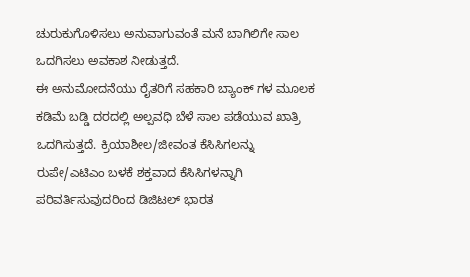ಚುರುಕುಗೊಳಿಸಲು ಅನುವಾಗುವಂತೆ ಮನೆ ಬಾಗಿಲಿಗೇ ಸಾಲ ಒದಗಿಸಲು ಅವಕಾಶ ನೀಡುತ್ತದೆ.
ಈ ಅನುಮೋದನೆಯು ರೈತರಿಗೆ ಸಹಕಾರಿ ಬ್ಯಾಂಕ್ ಗಳ ಮೂಲಕ ಕಡಿಮೆ ಬಡ್ಡಿ ದರದಲ್ಲಿ ಅಲ್ಪವಧಿ ಬೆಳೆ ಸಾಲ ಪಡೆಯುವ ಖಾತ್ರಿ ಒದಗಿಸುತ್ತದೆ. ಕ್ರಿಯಾಶೀಲ/ಜೀವಂತ ಕೆಸಿಸಿಗಲನ್ನು ರುಪೇ/ಎಟಿಎಂ ಬಳಕೆ ಶಕ್ತವಾದ ಕೆಸಿಸಿಗಳನ್ನಾಗಿ ಪರಿವರ್ತಿಸುವುದರಿಂದ ಡಿಜಿಟಲ್ ಭಾರತ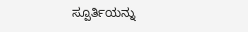ಸ್ಪೂರ್ತಿಯನ್ನು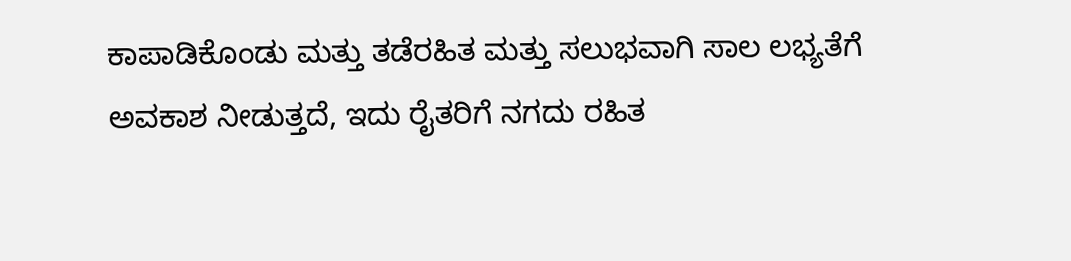ಕಾಪಾಡಿಕೊಂಡು ಮತ್ತು ತಡೆರಹಿತ ಮತ್ತು ಸಲುಭವಾಗಿ ಸಾಲ ಲಭ್ಯತೆಗೆ ಅವಕಾಶ ನೀಡುತ್ತದೆ, ಇದು ರೈತರಿಗೆ ನಗದು ರಹಿತ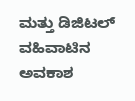ಮತ್ತು ಡಿಜಿಟಲ್ ವಹಿವಾಟಿನ ಅವಕಾಶ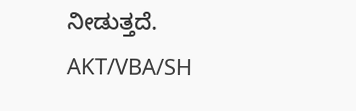ನೀಡುತ್ತದೆ.
AKT/VBA/SH